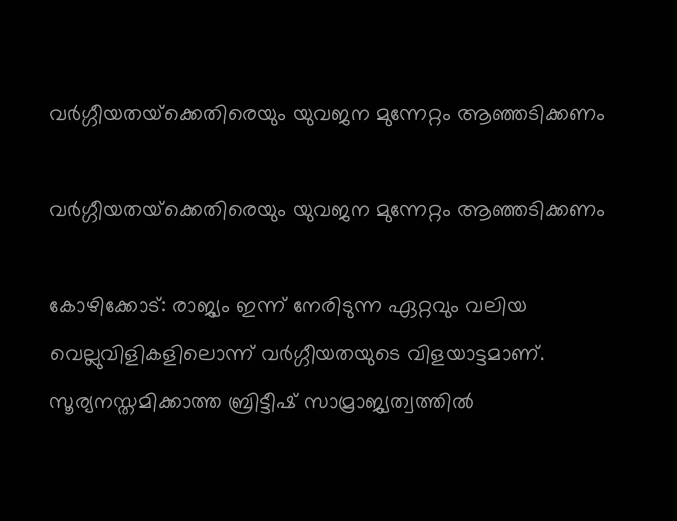വര്‍ഗ്ഗീയതയ്‌ക്കെതിരെയും യുവജന മുന്നേറ്റം ആഞ്ഞടിക്കണം

വര്‍ഗ്ഗീയതയ്‌ക്കെതിരെയും യുവജന മുന്നേറ്റം ആഞ്ഞടിക്കണം

കോഴിക്കോട്: രാജ്യം ഇന്ന് നേരിടുന്ന ഏറ്റവും വലിയ വെല്ലുവിളികളിലൊന്ന് വര്‍ഗ്ഗീയതയുടെ വിളയാട്ടമാണ്. സൂര്യനസ്തമിക്കാത്ത ബ്രിട്ടീഷ് സാമ്രാജ്യത്വത്തില്‍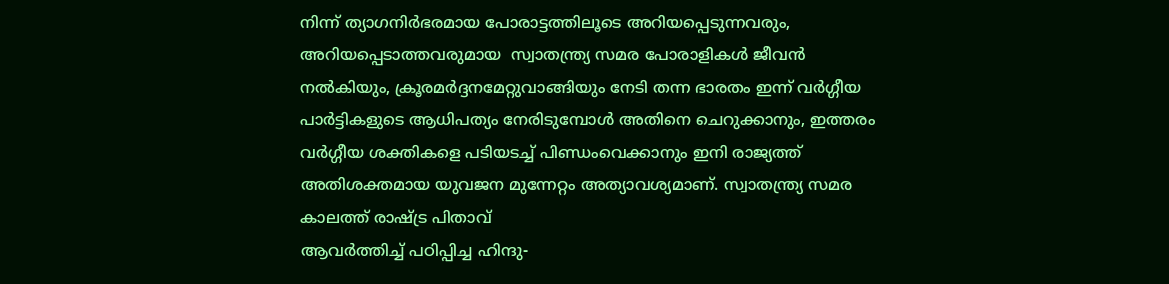നിന്ന് ത്യാഗനിര്‍ഭരമായ പോരാട്ടത്തിലൂടെ അറിയപ്പെടുന്നവരും, അറിയപ്പെടാത്തവരുമായ  സ്വാതന്ത്ര്യ സമര പോരാളികള്‍ ജീവന്‍ നല്‍കിയും, ക്രൂരമര്‍ദ്ദനമേറ്റുവാങ്ങിയും നേടി തന്ന ഭാരതം ഇന്ന് വര്‍ഗ്ഗീയ പാര്‍ട്ടികളുടെ ആധിപത്യം നേരിടുമ്പോള്‍ അതിനെ ചെറുക്കാനും, ഇത്തരം വര്‍ഗ്ഗീയ ശക്തികളെ പടിയടച്ച് പിണ്ഡംവെക്കാനും ഇനി രാജ്യത്ത് അതിശക്തമായ യുവജന മുന്നേറ്റം അത്യാവശ്യമാണ്. സ്വാതന്ത്ര്യ സമര കാലത്ത് രാഷ്ട്ര പിതാവ്
ആവര്‍ത്തിച്ച് പഠിപ്പിച്ച ഹിന്ദു-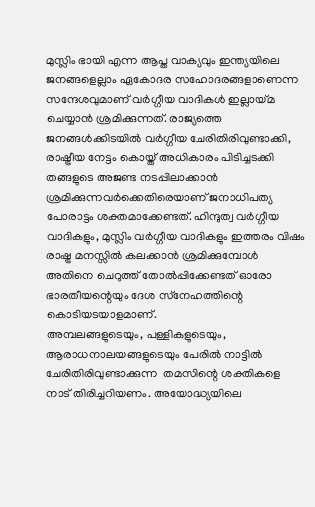മുസ്ലിം ഭായി എന്ന ആപ്ത വാക്യവും ഇന്ത്യയിലെ ജനങ്ങളെല്ലാം ഏകോദര സഹോദരങ്ങളാണെന്ന സന്ദേശവുമാണ് വര്‍ഗ്ഗീയ വാദികള്‍ ഇല്ലായ്മ ചെയ്യാന്‍ ശ്രമിക്കുന്നത്. രാജ്യത്തെ ജനങ്ങള്‍ക്കിടയില്‍ വര്‍ഗ്ഗീയ ചേരിതിരിവുണ്ടാക്കി, രാഷ്ട്രീയ നേട്ടം കൊയ്ത് അധികാരം പിടിച്ചടക്കി തങ്ങളുടെ അജണ്ട നടപ്പിലാക്കാന്‍ ശ്രമിക്കുന്നവര്‍ക്കെതിരെയാണ് ജനാധിപത്യ പോരാട്ടം ശക്തമാക്കേണ്ടത്. ഹിന്ദുത്വ വര്‍ഗ്ഗീയ വാദികളും, മുസ്ലിം വര്‍ഗ്ഗീയ വാദികളും ഇത്തരം വിഷം രാഷ്ട്ര മനസ്സില്‍ കലക്കാന്‍ ശ്രമിക്കുമ്പോള്‍ അതിനെ ചെറുത്ത് തോല്‍പ്പിക്കേണ്ടത് ഓരോ ഭാരതീയന്റെയും ദേശ സ്‌നേഹത്തിന്റെ കൊടിയടയാളമാണ്.
അമ്പലങ്ങളുടെയും, പള്ളികളുടെയും, ആരാധനാലയങ്ങളുടെയും പേരില്‍ നാട്ടില്‍ ചേരിതിരിവുണ്ടാക്കുന്ന  തമസിന്റെ ശക്തികളെ നാട് തിരിച്ചറിയണം. അയോദ്ധ്യയിലെ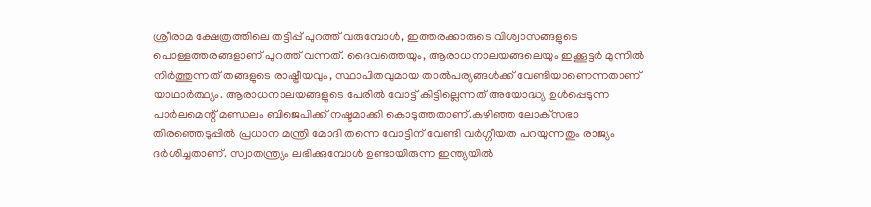ശ്രീരാമ ക്ഷേത്രത്തിലെ തട്ടിപ്പ് പുറത്ത് വരുമ്പോള്‍, ഇത്തരക്കാരുടെ വിശ്വാസങ്ങളുടെ പൊള്ളത്തരങ്ങളാണ് പുറത്ത് വന്നത്. ദൈവത്തെയും, ആരാധനാലയങ്ങലെയും ഇക്കൂട്ടര്‍ മുന്നില്‍ നിര്‍ത്തുന്നത് തങ്ങളുടെ രാഷ്ട്രീയവും, സ്ഥാപിതവുമായ താല്‍പര്യങ്ങള്‍ക്ക് വേണ്ടിയാണെന്നതാണ് യാഥാര്‍ത്ഥ്യം. ആരാധനാലയങ്ങളുടെ പേരില്‍ വോട്ട് കിട്ടില്ലെന്നത് അയോദ്ധ്യ ഉള്‍പ്പെടുന്ന പാര്‍ലമെന്റ് മണ്ഡലം ബിജെപിക്ക് നഷ്ടമാക്കി കൊടുത്തതാണ്.കഴിഞ്ഞ ലോക്‌സഭാ തിരഞ്ഞെടുപ്പില്‍ പ്രധാന മന്ത്രി മോദി തന്നെ വോട്ടിന് വേണ്ടി വര്‍ഗ്ഗീയത പറയുന്നതും രാജ്യം ദര്‍ശിച്ചതാണ്. സ്വാതന്ത്ര്യം ലഭിക്കുമ്പോള്‍ ഉണ്ടായിരുന്ന ഇന്ത്യയില്‍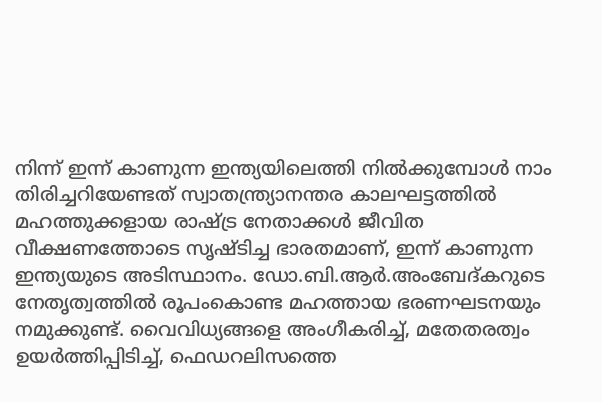നിന്ന് ഇന്ന് കാണുന്ന ഇന്ത്യയിലെത്തി നില്‍ക്കുമ്പോള്‍ നാം തിരിച്ചറിയേണ്ടത് സ്വാതന്ത്ര്യാനന്തര കാലഘട്ടത്തില്‍ മഹത്തുക്കളായ രാഷ്ട്ര നേതാക്കള്‍ ജീവിത വീക്ഷണത്തോടെ സൃഷ്ടിച്ച ഭാരതമാണ്, ഇന്ന് കാണുന്ന ഇന്ത്യയുടെ അടിസ്ഥാനം. ഡോ.ബി.ആര്‍.അംബേദ്കറുടെ നേതൃത്വത്തില്‍ രൂപംകൊണ്ട മഹത്തായ ഭരണഘടനയും നമുക്കുണ്ട്. വൈവിധ്യങ്ങളെ അംഗീകരിച്ച്, മതേതരത്വം ഉയര്‍ത്തിപ്പിടിച്ച്, ഫെഡറലിസത്തെ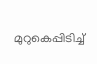മുറുകെപ്പിടിച്ച്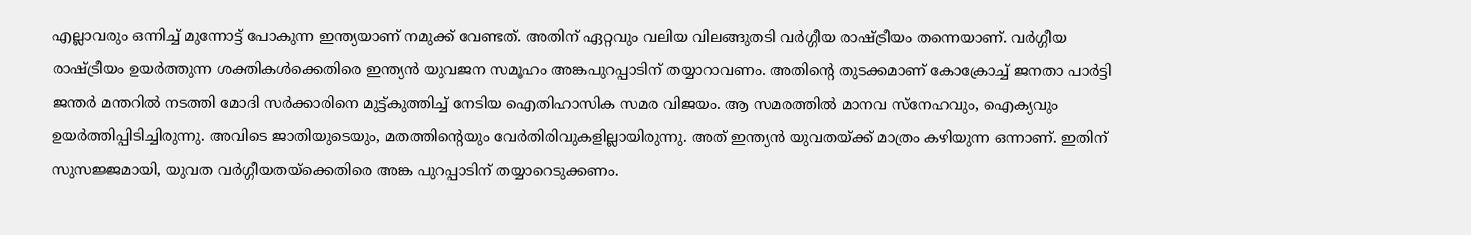എല്ലാവരും ഒന്നിച്ച് മുന്നോട്ട് പോകുന്ന ഇന്ത്യയാണ് നമുക്ക് വേണ്ടത്. അതിന് ഏറ്റവും വലിയ വിലങ്ങുതടി വര്‍ഗ്ഗീയ രാഷ്ട്രീയം തന്നെയാണ്. വര്‍ഗ്ഗീയ രാഷ്ട്രീയം ഉയര്‍ത്തുന്ന ശക്തികള്‍ക്കെതിരെ ഇന്ത്യന്‍ യുവജന സമൂഹം അങ്കപുറപ്പാടിന് തയ്യാറാവണം. അതിന്റെ തുടക്കമാണ് കോക്രോച്ച് ജനതാ പാര്‍ട്ടി ജന്തര്‍ മന്തറില്‍ നടത്തി മോദി സര്‍ക്കാരിനെ മുട്ട്കുത്തിച്ച് നേടിയ ഐതിഹാസിക സമര വിജയം. ആ സമരത്തില്‍ മാനവ സ്‌നേഹവും, ഐക്യവും ഉയര്‍ത്തിപ്പിടിച്ചിരുന്നു. അവിടെ ജാതിയുടെയും, മതത്തിന്റെയും വേര്‍തിരിവുകളില്ലായിരുന്നു. അത് ഇന്ത്യന്‍ യുവതയ്ക്ക് മാത്രം കഴിയുന്ന ഒന്നാണ്. ഇതിന് സുസജ്ജമായി, യുവത വര്‍ഗ്ഗീയതയ്‌ക്കെതിരെ അങ്ക പുറപ്പാടിന് തയ്യാറെടുക്കണം.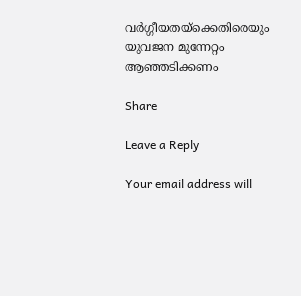വര്‍ഗ്ഗീയതയ്‌ക്കെതിരെയും യുവജന മുന്നേറ്റം ആഞ്ഞടിക്കണം

Share

Leave a Reply

Your email address will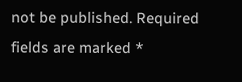not be published. Required fields are marked *